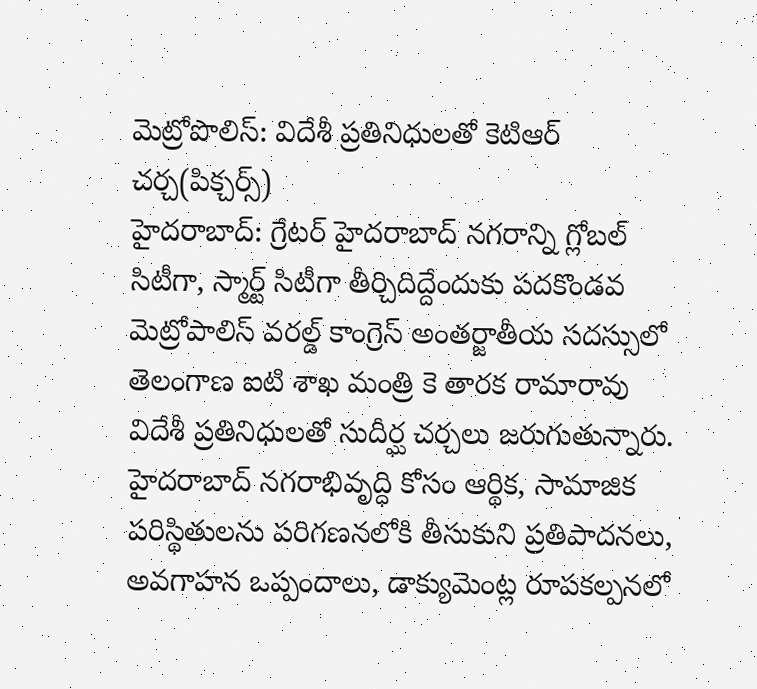మెట్రోపొలిస్: విదేశీ ప్రతినిధులతో కెటిఆర్ చర్చ(పిక్చర్స్)
హైదరాబాద్: గ్రేటర్ హైదరాబాద్ నగరాన్ని గ్లోబల్ సిటీగా, స్మార్ట్ సిటీగా తీర్చిదిద్దేందుకు పదకొండవ మెట్రోపాలిస్ వరల్డ్ కాంగ్రెస్ అంతర్జాతీయ సదస్సులో తెలంగాణ ఐటి శాఖ మంత్రి కె తారక రామారావు విదేశీ ప్రతినిధులతో సుదీర్ఘ చర్చలు జరుగుతున్నారు. హైదరాబాద్ నగరాభివృద్ధి కోసం ఆర్థిక, సామాజిక పరిస్థితులను పరిగణనలోకి తీసుకుని ప్రతిపాదనలు, అవగాహన ఒప్పందాలు, డాక్యుమెంట్ల రూపకల్పనలో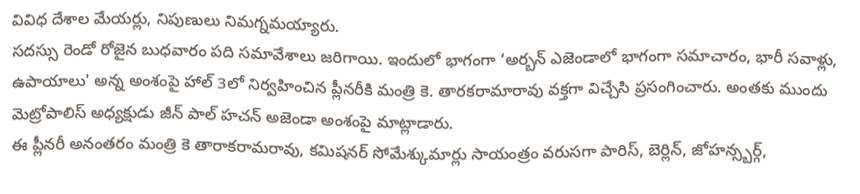వివిధ దేశాల మేయర్లు, నిపుణులు నిమగ్నమయ్యారు.
సదస్సు రెండో రోజైన బుధవారం పది సమావేశాలు జరిగాయి. ఇందులో భాగంగా ‘అర్బన్ ఎజెండాలో భాగంగా సమాచారం, భారీ సవాళ్లు, ఉపాయాలు' అన్న అంశంపై హాల్ 3లో నిర్వహించిన ప్లీనరీకి మంత్రి కె. తారకరామారావు వక్తగా విచ్చేసి ప్రసంగించారు. అంతకు ముందు మెట్రోపాలిస్ అధ్యక్షుడు జీన్ పాల్ హచన్ అజెండా అంశంపై మాట్లాడారు.
ఈ ప్లీనరీ అనంతరం మంత్రి కె తారాకరామరావు, కమిషనర్ సోమేశ్కుమార్లు సాయంత్రం వరుసగా పారిస్, బెర్లిన్, జోహన్స్బర్గ్,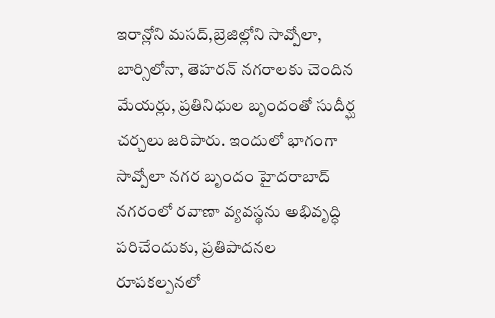ఇరాన్లోని మసద్,బ్రెజిల్లోని సావ్పోలా, బార్సిలోనా, తెహరన్ నగరాలకు చెందిన మేయర్లు, ప్రతినిధుల బృందంతో సుదీర్ఘ చర్చలు జరిపారు. ఇందులో భాగంగా సావ్పోలా నగర బృందం హైదరాబాద్ నగరంలో రవాణా వ్యవస్థను అభివృద్ధి పరిచేందుకు, ప్రతిపాదనల రూపకల్పనలో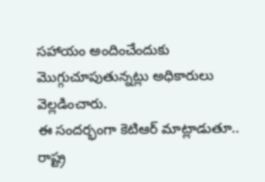సహాయం అందించేందుకు మొగ్గుచూపుతున్నట్లు అధికారులు వెల్లడించారు.
ఈ సందర్భంగా కెటిఆర్ మాట్లాడుతూ.. రాష్ట్ర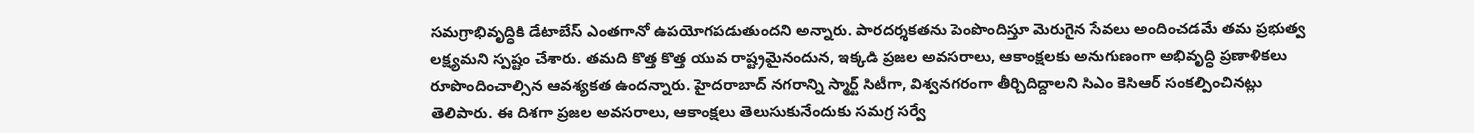సమగ్రాభివృద్ధికి డేటాబేస్ ఎంతగానో ఉపయోగపడుతుందని అన్నారు. పారదర్శకతను పెంపొందిస్తూ మెరుగైన సేవలు అందించడమే తమ ప్రభుత్వ లక్ష్యమని స్పష్టం చేశారు. తమది కొత్త కొత్త యువ రాష్ట్రమైనందున, ఇక్కడి ప్రజల అవసరాలు, ఆకాంక్షలకు అనుగుణంగా అభివృద్ధి ప్రణాళికలు రూపొందించాల్సిన ఆవశ్యకత ఉందన్నారు. హైదరాబాద్ నగరాన్ని స్మార్ట్ సిటీగా, విశ్వనగరంగా తీర్చిదిద్దాలని సిఎం కెసిఆర్ సంకల్పించినట్లు తెలిపారు. ఈ దిశగా ప్రజల అవసరాలు, ఆకాంక్షలు తెలుసుకునేందుకు సమగ్ర సర్వే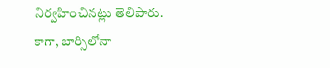నిర్వహించినట్లు తెలిపారు.
కాగా, బార్సిలోనా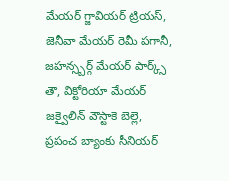మేయర్ గ్జావియర్ ట్రియస్, జెనీవా మేయర్ రెమీ పగానీ, జహన్స్బర్గ్ మేయర్ పార్క్స్ తౌ, విక్టోరియా మేయర్ జక్వైలిన్ వౌస్టాకె బెల్లె, ప్రపంచ బ్యాంకు సీనియర్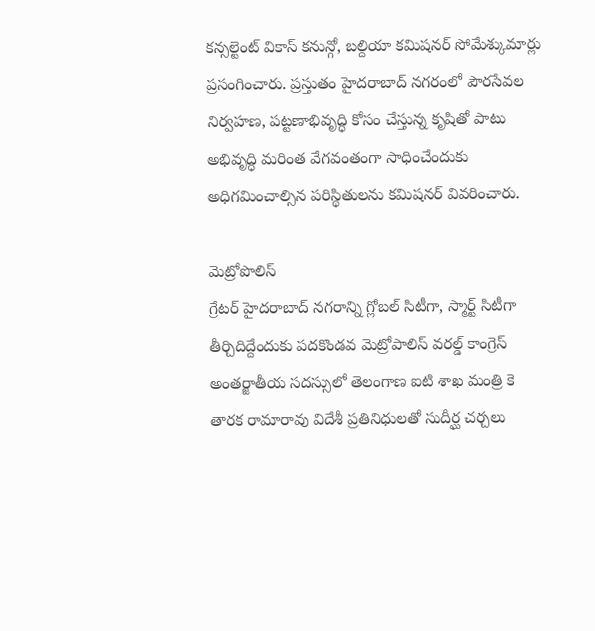కన్సల్టెంట్ వికాస్ కనున్గో, బల్దియా కమిషనర్ సోమేశ్కుమార్లు ప్రసంగించారు. ప్రస్తుతం హైదరాబాద్ నగరంలో పౌరసేవల నిర్వహణ, పట్టణాభివృద్ధి కోసం చేస్తున్న కృషితో పాటు అభివృద్ధి మరింత వేగవంతంగా సాధించేందుకు అధిగమించాల్సిన పరిస్థితులను కమిషనర్ వివరించారు.

మెట్రోపొలిస్
గ్రేటర్ హైదరాబాద్ నగరాన్ని గ్లోబల్ సిటీగా, స్మార్ట్ సిటీగా తీర్చిదిద్దేందుకు పదకొండవ మెట్రోపాలిస్ వరల్డ్ కాంగ్రెస్ అంతర్జాతీయ సదస్సులో తెలంగాణ ఐటి శాఖ మంత్రి కె తారక రామారావు విదేశీ ప్రతినిధులతో సుదీర్ఘ చర్చలు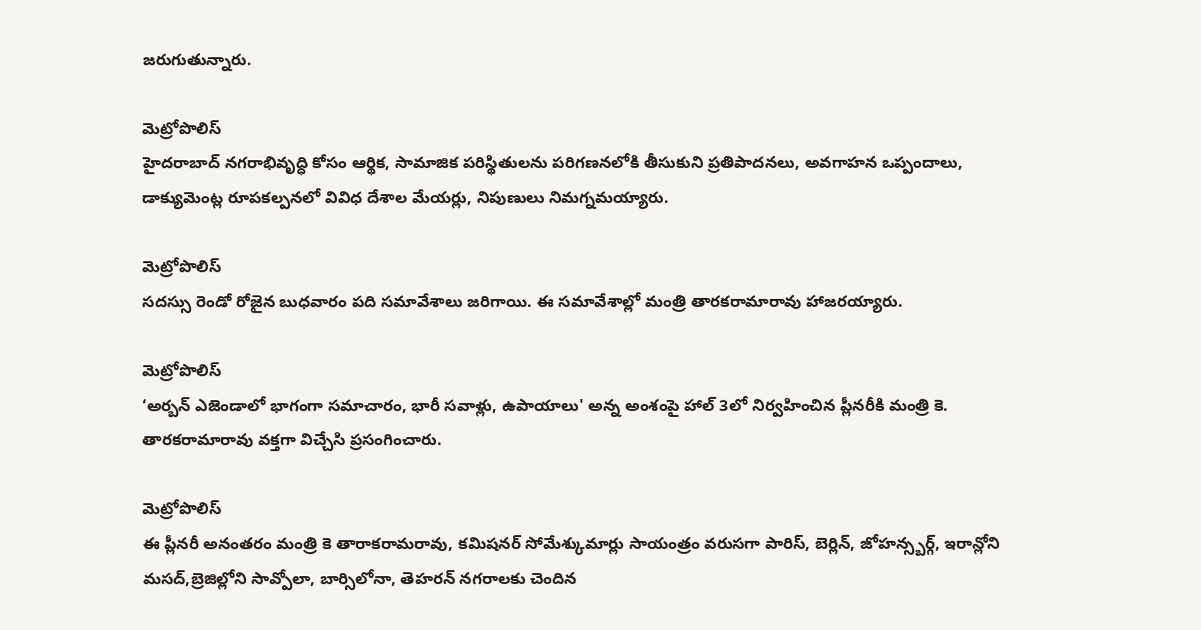జరుగుతున్నారు.

మెట్రోపొలిస్
హైదరాబాద్ నగరాభివృద్ధి కోసం ఆర్థిక, సామాజిక పరిస్థితులను పరిగణనలోకి తీసుకుని ప్రతిపాదనలు, అవగాహన ఒప్పందాలు, డాక్యుమెంట్ల రూపకల్పనలో వివిధ దేశాల మేయర్లు, నిపుణులు నిమగ్నమయ్యారు.

మెట్రోపొలిస్
సదస్సు రెండో రోజైన బుధవారం పది సమావేశాలు జరిగాయి. ఈ సమావేశాల్లో మంత్రి తారకరామారావు హాజరయ్యారు.

మెట్రోపొలిస్
‘అర్బన్ ఎజెండాలో భాగంగా సమాచారం, భారీ సవాళ్లు, ఉపాయాలు' అన్న అంశంపై హాల్ 3లో నిర్వహించిన ప్లీనరీకి మంత్రి కె. తారకరామారావు వక్తగా విచ్చేసి ప్రసంగించారు.

మెట్రోపొలిస్
ఈ ప్లీనరీ అనంతరం మంత్రి కె తారాకరామరావు, కమిషనర్ సోమేశ్కుమార్లు సాయంత్రం వరుసగా పారిస్, బెర్లిన్, జోహన్స్బర్గ్, ఇరాన్లోని మసద్,బ్రెజిల్లోని సావ్పోలా, బార్సిలోనా, తెహరన్ నగరాలకు చెందిన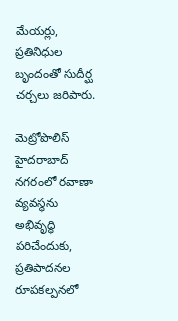మేయర్లు, ప్రతినిధుల బృందంతో సుదీర్ఘ చర్చలు జరిపారు.

మెట్రోపొలిస్
హైదరాబాద్ నగరంలో రవాణా వ్యవస్థను అభివృద్ధి పరిచేందుకు, ప్రతిపాదనల రూపకల్పనలో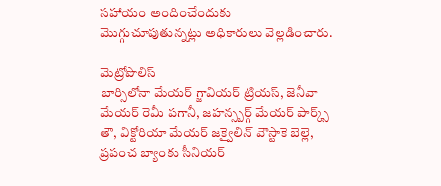సహాయం అందించేందుకు మొగ్గుచూపుతున్నట్లు అధికారులు వెల్లడించారు.

మెట్రోపొలిస్
బార్సిలోనా మేయర్ గ్జావియర్ ట్రియస్, జెనీవా మేయర్ రెమీ పగానీ, జహన్స్బర్గ్ మేయర్ పార్క్స్ తౌ, విక్టోరియా మేయర్ జక్వైలిన్ వౌస్టాకె బెల్లె, ప్రపంచ బ్యాంకు సీనియర్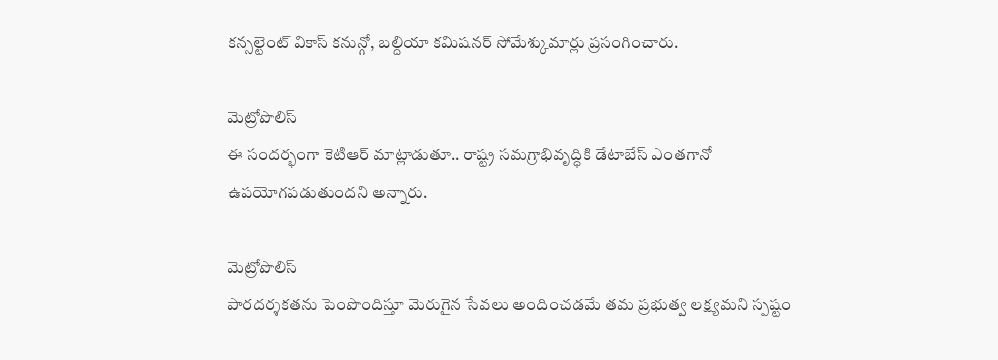కన్సల్టెంట్ వికాస్ కనున్గో, బల్దియా కమిషనర్ సోమేశ్కుమార్లు ప్రసంగించారు.

మెట్రోపొలిస్
ఈ సందర్భంగా కెటిఆర్ మాట్లాడుతూ.. రాష్ట్ర సమగ్రాభివృద్ధికి డేటాబేస్ ఎంతగానో ఉపయోగపడుతుందని అన్నారు.

మెట్రోపొలిస్
పారదర్శకతను పెంపొందిస్తూ మెరుగైన సేవలు అందించడమే తమ ప్రభుత్వ లక్ష్యమని స్పష్టం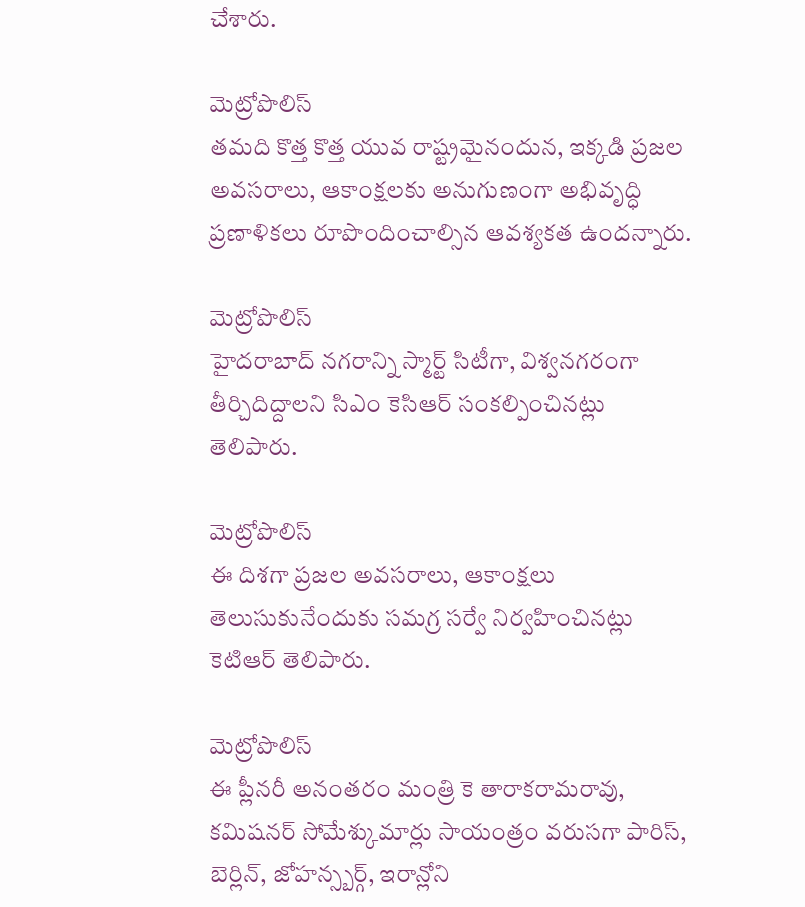చేశారు.

మెట్రోపొలిస్
తమది కొత్త కొత్త యువ రాష్ట్రమైనందున, ఇక్కడి ప్రజల అవసరాలు, ఆకాంక్షలకు అనుగుణంగా అభివృద్ధి ప్రణాళికలు రూపొందించాల్సిన ఆవశ్యకత ఉందన్నారు.

మెట్రోపొలిస్
హైదరాబాద్ నగరాన్ని స్మార్ట్ సిటీగా, విశ్వనగరంగా తీర్చిదిద్దాలని సిఎం కెసిఆర్ సంకల్పించినట్లు తెలిపారు.

మెట్రోపొలిస్
ఈ దిశగా ప్రజల అవసరాలు, ఆకాంక్షలు తెలుసుకునేందుకు సమగ్ర సర్వే నిర్వహించినట్లు కెటిఆర్ తెలిపారు.

మెట్రోపొలిస్
ఈ ప్లీనరీ అనంతరం మంత్రి కె తారాకరామరావు, కమిషనర్ సోమేశ్కుమార్లు సాయంత్రం వరుసగా పారిస్, బెర్లిన్, జోహన్స్బర్గ్, ఇరాన్లోని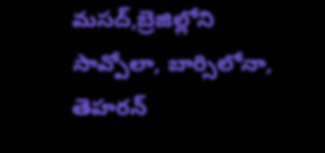మసద్,బ్రెజిల్లోని సావ్పోలా, బార్సిలోనా, తెహరన్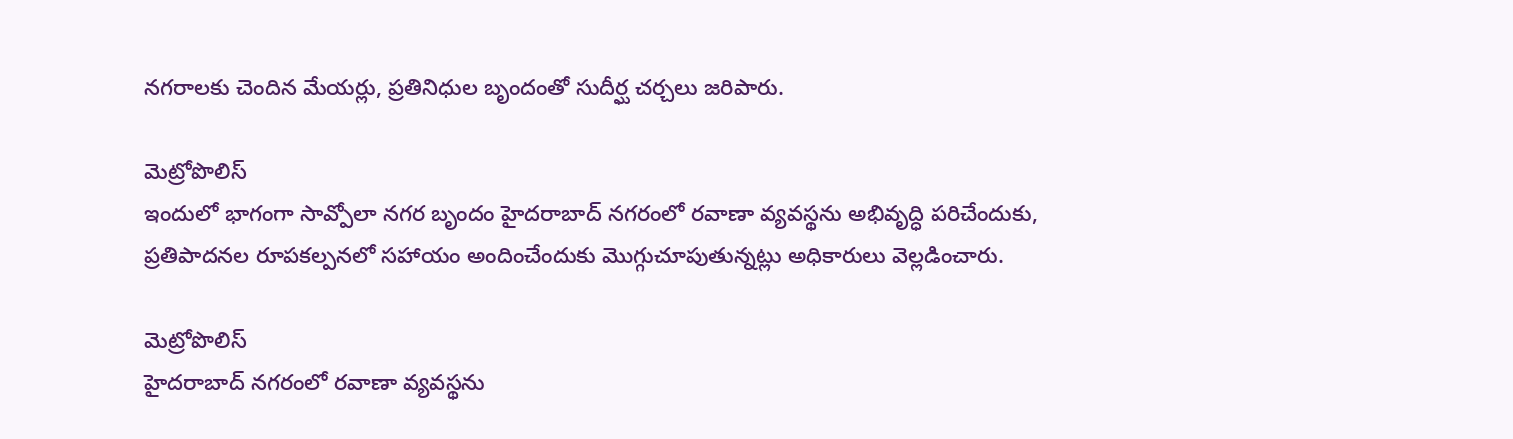నగరాలకు చెందిన మేయర్లు, ప్రతినిధుల బృందంతో సుదీర్ఘ చర్చలు జరిపారు.

మెట్రోపొలిస్
ఇందులో భాగంగా సావ్పోలా నగర బృందం హైదరాబాద్ నగరంలో రవాణా వ్యవస్థను అభివృద్ధి పరిచేందుకు, ప్రతిపాదనల రూపకల్పనలో సహాయం అందించేందుకు మొగ్గుచూపుతున్నట్లు అధికారులు వెల్లడించారు.

మెట్రోపొలిస్
హైదరాబాద్ నగరంలో రవాణా వ్యవస్థను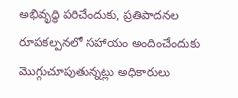అభివృద్ధి పరిచేందుకు, ప్రతిపాదనల రూపకల్పనలో సహాయం అందించేందుకు మొగ్గుచూపుతున్నట్లు అధికారులు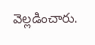వెల్లడించారు.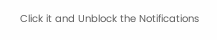Click it and Unblock the Notifications